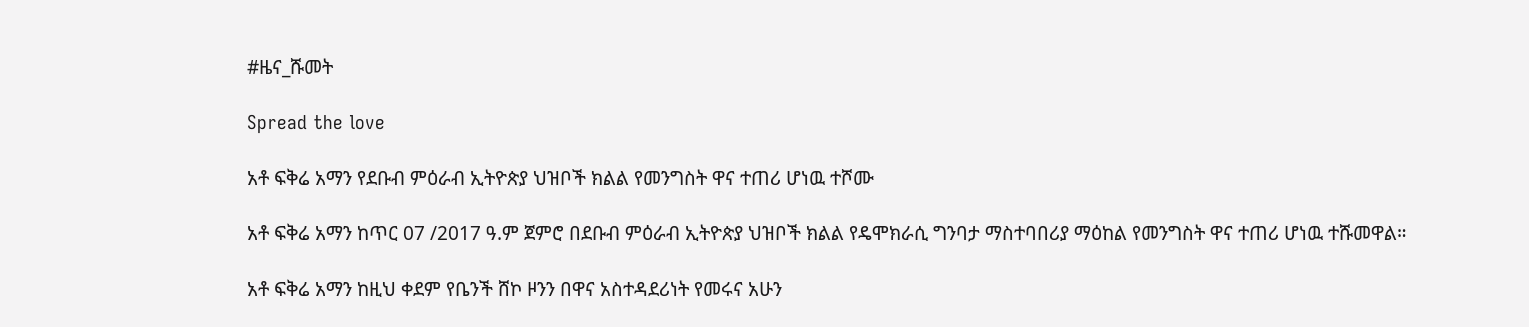#ዜና_ሹመት

Spread the love

አቶ ፍቅሬ አማን የደቡብ ምዕራብ ኢትዮጵያ ህዝቦች ክልል የመንግስት ዋና ተጠሪ ሆነዉ ተሾሙ

አቶ ፍቅሬ አማን ከጥር 07 /2017 ዓ.ም ጀምሮ በደቡብ ምዕራብ ኢትዮጵያ ህዝቦች ክልል የዴሞክራሲ ግንባታ ማስተባበሪያ ማዕከል የመንግስት ዋና ተጠሪ ሆነዉ ተሹመዋል።

አቶ ፍቅሬ አማን ከዚህ ቀደም የቤንች ሸኮ ዞንን በዋና አስተዳደሪነት የመሩና አሁን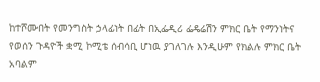ከተሾሙበት የመንግስት ኃላፊነት በፊት በኢፌዲሪ ፌዴሬሽን ምክር ቤት የማንነትና የወሰን ጉዳዮች ቋሚ ኮሚቴ ሰብሳቢ ሆነዉ ያገለገሉ እንዲሁም የክልሉ ምክር ቤት አባልም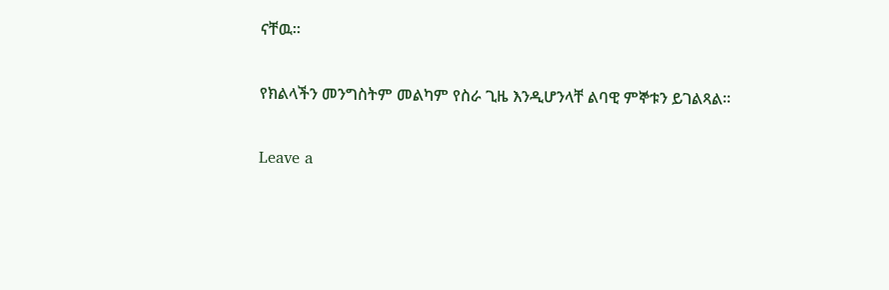ናቸዉ።

የክልላችን መንግስትም መልካም የስራ ጊዜ እንዲሆንላቸ ልባዊ ምኞቱን ይገልጻል።

Leave a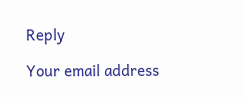Reply

Your email address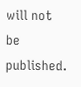will not be published.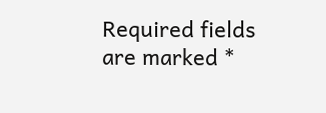Required fields are marked *